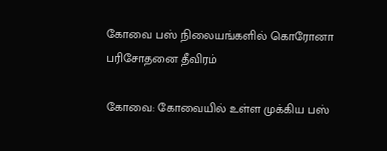கோவை பஸ் நிலையங்களில் கொரோனா பரிசோதனை தீவிரம்

கோவை: கோவையில் உள்ள முக்கிய பஸ்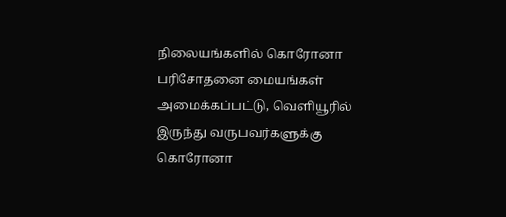நிலையங்களில் கொரோனா பரிசோதனை மையங்கள் அமைக்கப்பட்டு, வெளியூரில் இருந்து வருபவர்களுக்கு கொரோனா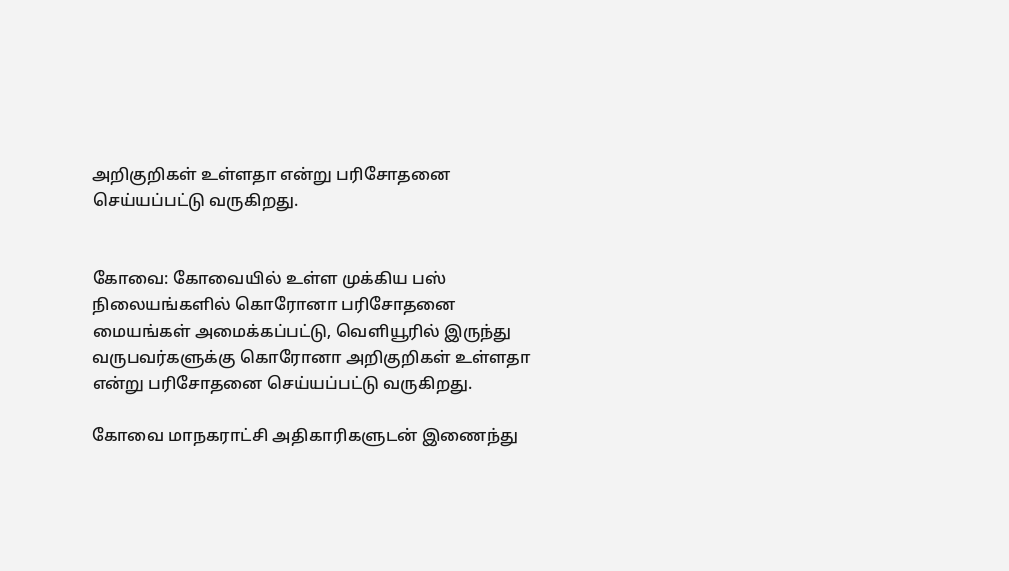அறிகுறிகள் உள்ளதா என்று பரிசோதனை செய்யப்பட்டு வருகிறது.


கோவை: கோவையில் உள்ள முக்கிய பஸ் நிலையங்களில் கொரோனா பரிசோதனை மையங்கள் அமைக்கப்பட்டு, வெளியூரில் இருந்து வருபவர்களுக்கு கொரோனா அறிகுறிகள் உள்ளதா என்று பரிசோதனை செய்யப்பட்டு வருகிறது.

கோவை மாநகராட்சி அதிகாரிகளுடன் இணைந்து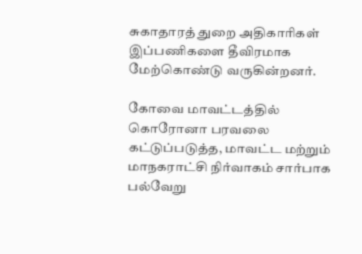சுகாதாரத் துறை அதிகாரிகள் இப்பணிகளை தீவிரமாக மேற்கொண்டு வருகின்றனர்.

கோவை மாவட்டத்தில் கொரோனா பரவலை கட்டுப்படுத்த, மாவட்ட மற்றும் மாநகராட்சி நிர்வாகம் சார்பாக பல்வேறு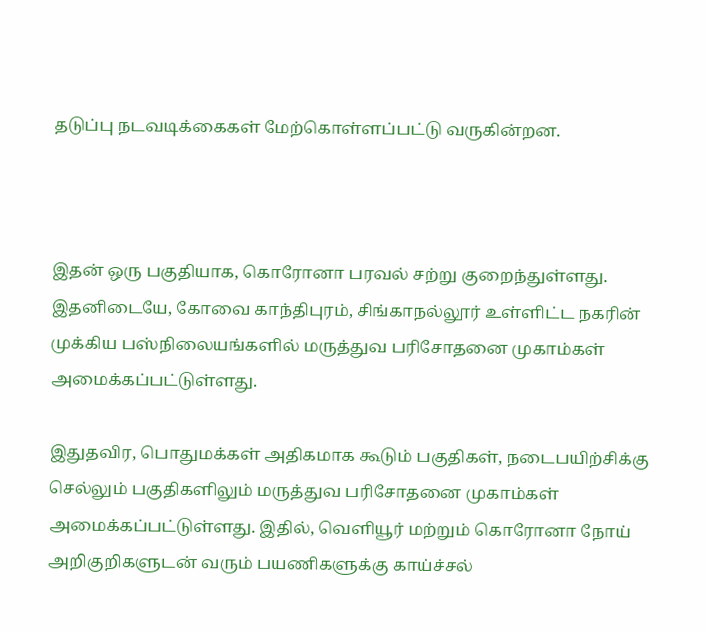தடுப்பு நடவடிக்கைகள் மேற்கொள்ளப்பட்டு வருகின்றன.



இதன் ஒரு பகுதியாக, கொரோனா பரவல் சற்று குறைந்துள்ளது. இதனிடையே, கோவை காந்திபுரம், சிங்காநல்லூர் உள்ளிட்ட நகரின் முக்கிய பஸ்நிலையங்களில் மருத்துவ பரிசோதனை முகாம்கள் அமைக்கப்பட்டுள்ளது.

இதுதவிர, பொதுமக்கள் அதிகமாக கூடும் பகுதிகள், நடைபயிற்சிக்கு செல்லும் பகுதிகளிலும் மருத்துவ பரிசோதனை முகாம்கள் அமைக்கப்பட்டுள்ளது. இதில், வெளியூர் மற்றும் கொரோனா நோய் அறிகுறிகளுடன் வரும் பயணிகளுக்கு காய்ச்சல்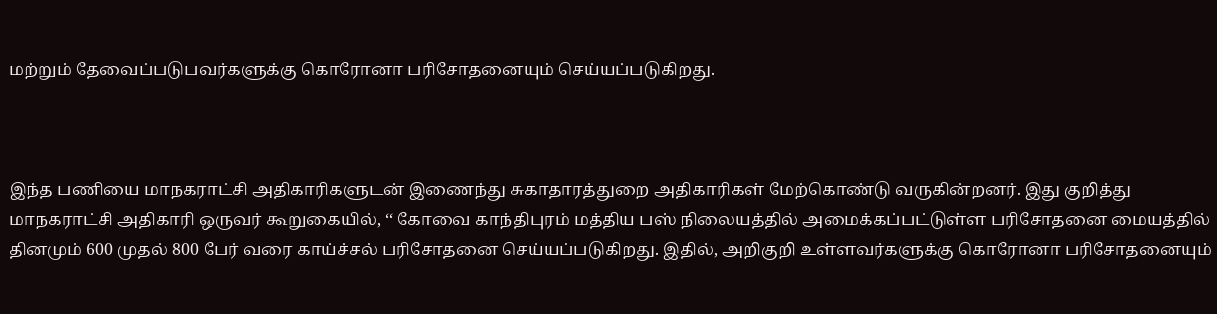மற்றும் தேவைப்படுபவர்களுக்கு கொரோனா பரிசோதனையும் செய்யப்படுகிறது.



இந்த பணியை மாநகராட்சி அதிகாரிகளுடன் இணைந்து சுகாதாரத்துறை அதிகாரிகள் மேற்கொண்டு வருகின்றனர். இது குறித்து மாநகராட்சி அதிகாரி ஒருவர் கூறுகையில், ‘‘ கோவை காந்திபுரம் மத்திய பஸ் நிலையத்தில் அமைக்கப்பட்டுள்ள பரிசோதனை மையத்தில் தினமும் 600 முதல் 800 பேர் வரை காய்ச்சல் பரிசோதனை செய்யப்படுகிறது. இதில், அறிகுறி உள்ளவர்களுக்கு கொரோனா பரிசோதனையும்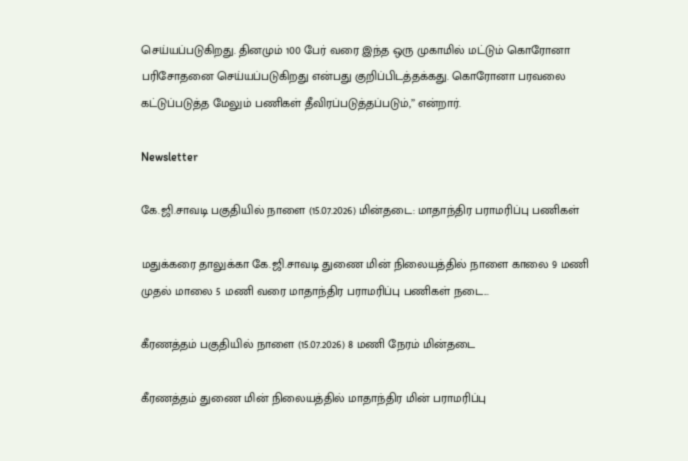செய்யப்படுகிறது. தினமும் 100 பேர் வரை இந்த ஒரு முகாமில் மட்டும் கொரோனா பரிசோதனை செய்யப்படுகிறது என்பது குறிப்பிடத்தக்கது. கொரோனா பரவலை கட்டுப்படுத்த மேலும் பணிகள் தீவிரப்படுத்தப்படும்,’’ என்றார்.

Newsletter

கே.ஜி.சாவடி பகுதியில் நாளை (15.07.2026) மின்தடை: மாதாந்திர பராமரிப்பு பணிகள்

மதுக்கரை தாலுக்கா கே.ஜி.சாவடி துணை மின் நிலையத்தில் நாளை காலை 9 மணி முதல் மாலை 5 மணி வரை மாதாந்திர பராமரிப்பு பணிகள் நடை...

கீரணத்தம் பகுதியில் நாளை (15.07.2026) 8 மணி நேரம் மின்தடை

கீரணத்தம் துணை மின் நிலையத்தில் மாதாந்திர மின் பராமரிப்பு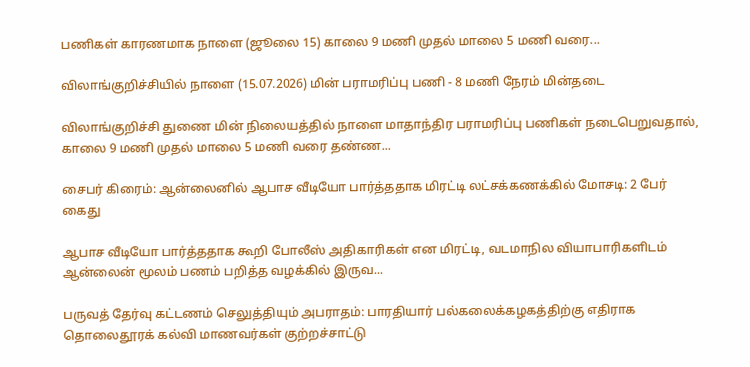பணிகள் காரணமாக நாளை (ஜூலை 15) காலை 9 மணி முதல் மாலை 5 மணி வரை...

விலாங்குறிச்சியில் நாளை (15.07.2026) மின் பராமரிப்பு பணி - 8 மணி நேரம் மின்தடை

விலாங்குறிச்சி துணை மின் நிலையத்தில் நாளை மாதாந்திர பராமரிப்பு பணிகள் நடைபெறுவதால், காலை 9 மணி முதல் மாலை 5 மணி வரை தண்ண...

சைபர் கிரைம்: ஆன்லைனில் ஆபாச வீடியோ பார்த்ததாக மிரட்டி லட்சக்கணக்கில் மோசடி: 2 பேர் கைது

ஆபாச வீடியோ பார்த்ததாக கூறி போலீஸ் அதிகாரிகள் என மிரட்டி, வடமாநில வியாபாரிகளிடம் ஆன்லைன் மூலம் பணம் பறித்த வழக்கில் இருவ...

பருவத் தேர்வு கட்டணம் செலுத்தியும் அபராதம்: பாரதியார் பல்கலைக்கழகத்திற்கு எதிராக தொலைதூரக் கல்வி மாணவர்கள் குற்றச்சாட்டு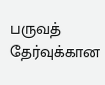பருவத் தேர்வுக்கான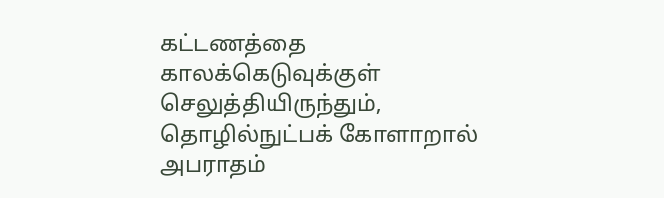கட்டணத்தை காலக்கெடுவுக்குள் செலுத்தியிருந்தும், தொழில்நுட்பக் கோளாறால் அபராதம்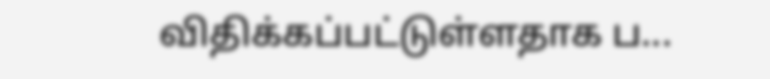விதிக்கப்பட்டுள்ளதாக ப...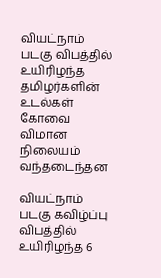வியட்நாம் படகு விபத்தில் உயிரிழந்த தமிழர்களின் உடல்கள் கோவை விமான நிலையம் வந்தடைந்தன

வியட்நாம் படகு கவிழ்ப்பு விபத்தில் உயிரிழந்த 6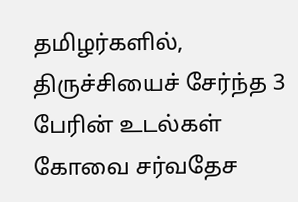தமிழர்களில், திருச்சியைச் சேர்ந்த 3 பேரின் உடல்கள் கோவை சர்வதேச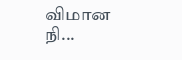விமான நி...